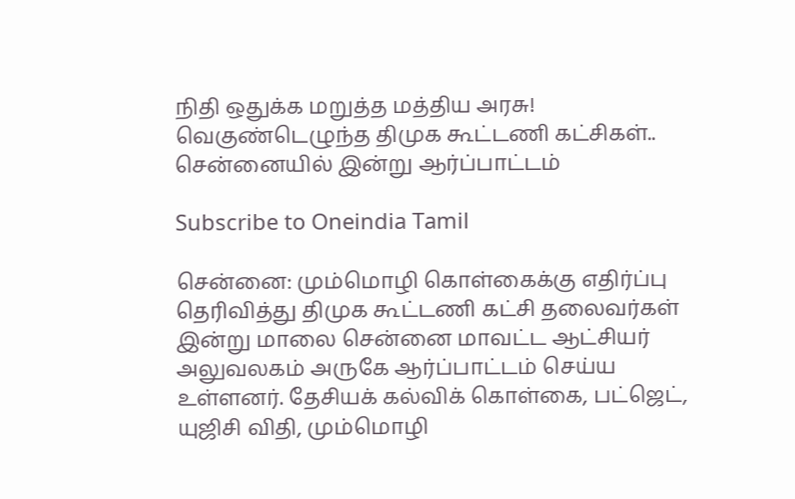நிதி ஒதுக்க மறுத்த மத்திய அரசு! வெகுண்டெழுந்த திமுக கூட்டணி கட்சிகள்.. சென்னையில் இன்று ஆர்ப்பாட்டம்

Subscribe to Oneindia Tamil

சென்னை: மும்மொழி கொள்கைக்கு எதிர்ப்பு தெரிவித்து திமுக கூட்டணி கட்சி தலைவர்கள் இன்று மாலை சென்னை மாவட்ட ஆட்சியர் அலுவலகம் அருகே ஆர்ப்பாட்டம் செய்ய உள்ளனர். தேசியக் கல்விக் கொள்கை, பட்ஜெட், யுஜிசி விதி, மும்மொழி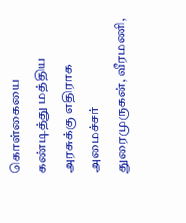கொள்கையை கண்டித்து மத்திய அரசுக்கு எதிராக அமைச்சர் துரைமுருகன், வீரமணி,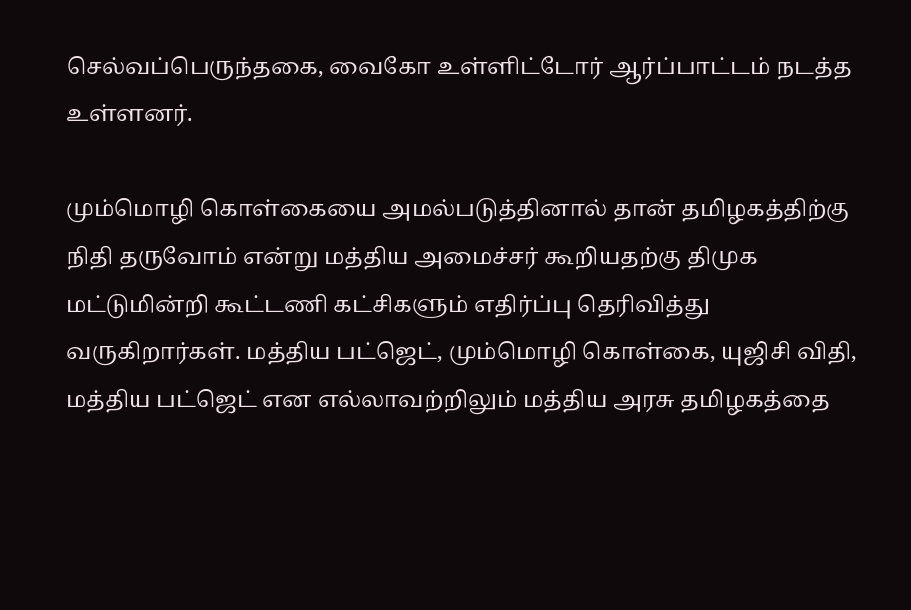செல்வப்பெருந்தகை, வைகோ உள்ளிட்டோர் ஆர்ப்பாட்டம் நடத்த உள்ளனர்.

மும்மொழி கொள்கையை அமல்படுத்தினால் தான் தமிழகத்திற்கு நிதி தருவோம் என்று மத்திய அமைச்சர் கூறியதற்கு திமுக மட்டுமின்றி கூட்டணி கட்சிகளும் எதிர்ப்பு தெரிவித்து வருகிறார்கள். மத்திய பட்ஜெட், மும்மொழி கொள்கை, யுஜிசி விதி, மத்திய பட்ஜெட் என எல்லாவற்றிலும் மத்திய அரசு தமிழகத்தை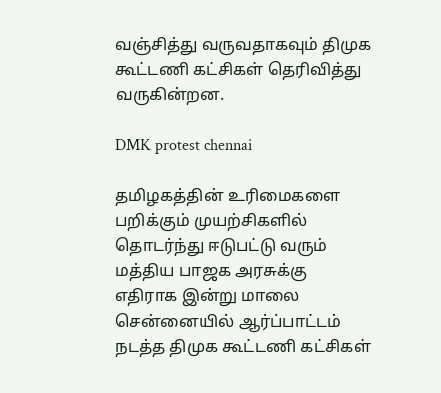வஞ்சித்து வருவதாகவும் திமுக கூட்டணி கட்சிகள் தெரிவித்து வருகின்றன.

DMK protest chennai

தமிழகத்தின் உரிமைகளை பறிக்கும் முயற்சிகளில் தொடர்ந்து ஈடுபட்டு வரும் மத்திய பாஜக அரசுக்கு எதிராக இன்று மாலை சென்னையில் ஆர்ப்பாட்டம் நடத்த திமுக கூட்டணி கட்சிகள்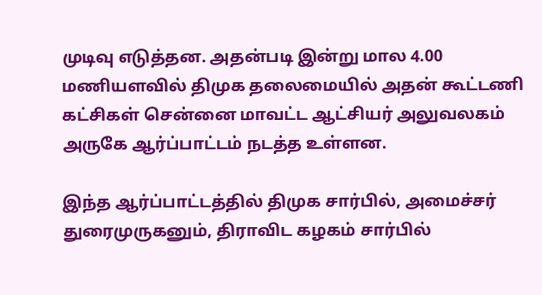முடிவு எடுத்தன. அதன்படி இன்று மால 4.00 மணியளவில் திமுக தலைமையில் அதன் கூட்டணி கட்சிகள் சென்னை மாவட்ட ஆட்சியர் அலுவலகம் அருகே ஆர்ப்பாட்டம் நடத்த உள்ளன.

இந்த ஆர்ப்பாட்டத்தில் திமுக சார்பில், அமைச்சர் துரைமுருகனும், திராவிட கழகம் சார்பில்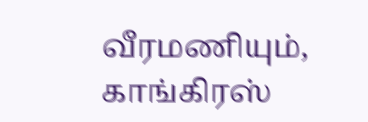வீரமணியும், காங்கிரஸ்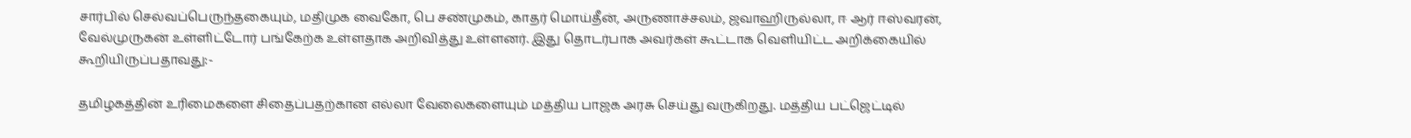சார்பில் செல்வப்பெருந்தகையும், மதிமுக வைகோ, பெ சண்முகம், காதர் மொய்தீன், அருணாச்சலம், ஜவாஹிருல்லா, ஈ ஆர் ஈஸ்வரன், வேல்முருகன் உள்ளிட்டோர் பங்கேற்க உள்ளதாக அறிவித்து உள்ளனர். இது தொடர்பாக அவர்கள் கூட்டாக வெளியிட்ட அறிக்கையில் கூறியிருப்பதாவது:-

தமிழகத்தின் உரிமைகளை சிதைப்பதற்கான எல்லா வேலைகளையும் மத்திய பாஜக அரசு செய்து வருகிறது. மத்திய பட்ஜெட்டில்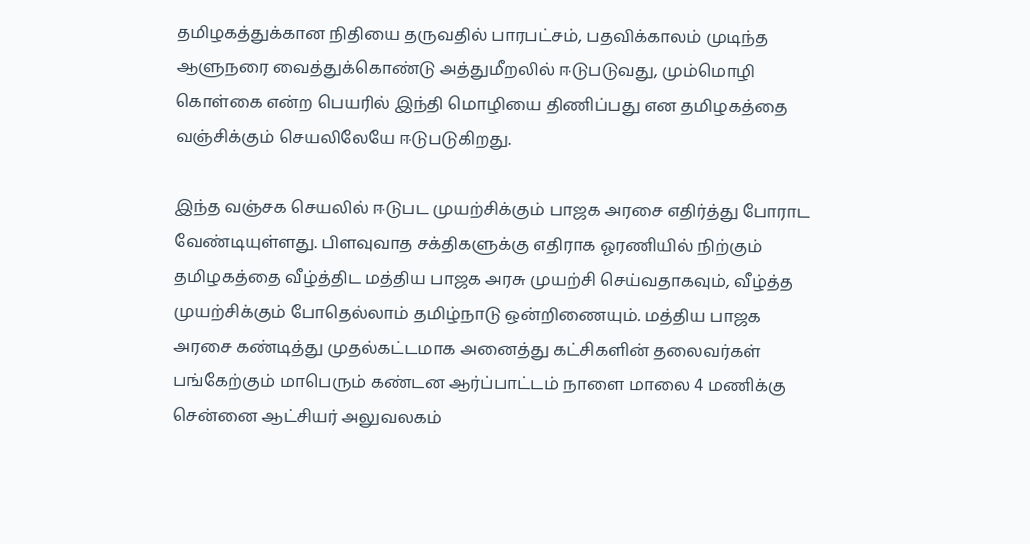தமிழகத்துக்கான நிதியை தருவதில் பாரபட்சம், பதவிக்காலம் முடிந்த ஆளுநரை வைத்துக்கொண்டு அத்துமீறலில் ஈடுபடுவது, மும்மொழி கொள்கை என்ற பெயரில் இந்தி மொழியை திணிப்பது என தமிழகத்தை வஞ்சிக்கும் செயலிலேயே ஈடுபடுகிறது.

இந்த வஞ்சக செயலில் ஈடுபட முயற்சிக்கும் பாஜக அரசை எதிர்த்து போராட வேண்டியுள்ளது. பிளவுவாத சக்திகளுக்கு எதிராக ஓரணியில் நிற்கும் தமிழகத்தை வீழ்த்திட மத்திய பாஜக அரசு முயற்சி செய்வதாகவும், வீழ்த்த முயற்சிக்கும் போதெல்லாம் தமிழ்நாடு ஒன்றிணையும். மத்திய பாஜக அரசை கண்டித்து முதல்கட்டமாக அனைத்து கட்சிகளின் தலைவர்கள் பங்கேற்கும் மாபெரும் கண்டன ஆர்ப்பாட்டம் நாளை மாலை 4 மணிக்கு சென்னை ஆட்சியர் அலுவலகம்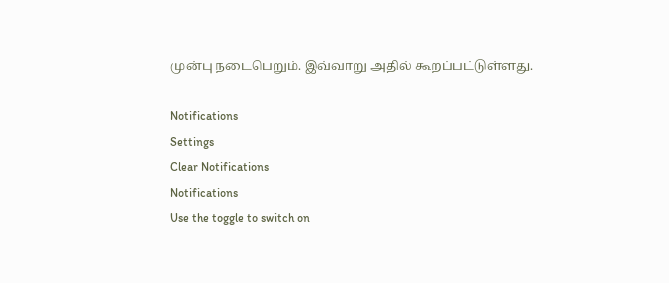முன்பு நடைபெறும். இவ்வாறு அதில் கூறப்பட்டுள்ளது.

Notifications
Settings
Clear Notifications
Notifications
Use the toggle to switch on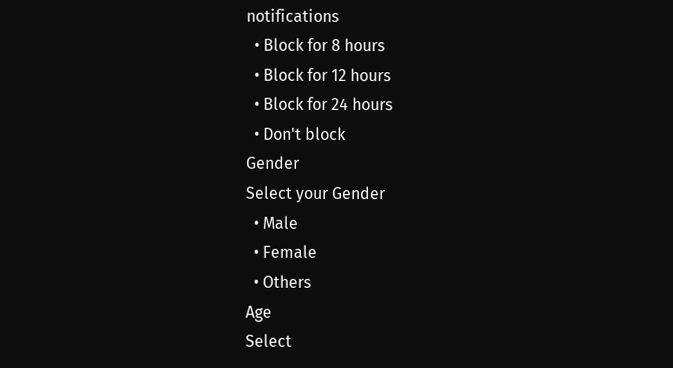notifications
  • Block for 8 hours
  • Block for 12 hours
  • Block for 24 hours
  • Don't block
Gender
Select your Gender
  • Male
  • Female
  • Others
Age
Select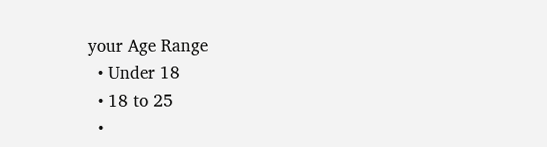your Age Range
  • Under 18
  • 18 to 25
  •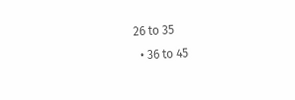26 to 35
  • 36 to 45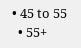• 45 to 55
  • 55+